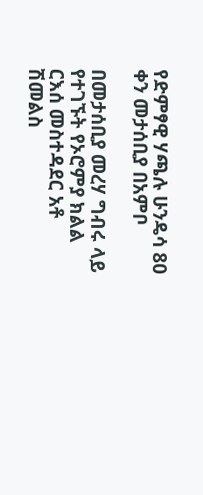የድምፃዊ ሃጫሉ ሁንዴሳ 80 ቀን መታሰቢያ በአምቦ

በመታሰቢያ መረሃ ግብሩ ላይ የተገኙት የኦሮምያ ክልል ርእሰ መስተዳደር አቶ ሽመልስ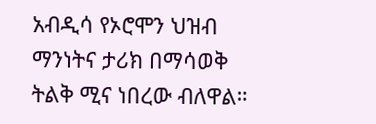አብዲሳ የኦሮሞን ህዝብ ማንነትና ታሪክ በማሳወቅ ትልቅ ሚና ነበረው ብለዋል።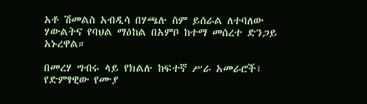አቶ ሽመልስ አብዲሳ በሃጫሉ ስም ይሰራል ለተባለው ሃውልትና የባህል ማዕከል በአምቦ ከተማ መሰረተ ድንጋይ አኑረዋል።

በመረሃ ግብሩ ላይ የክልሉ ከፍተኛ ሥራ አመራሮች፣ የድምፃዊው የሙያ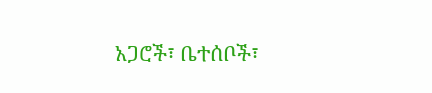አጋሮች፣ ቤተሰቦች፣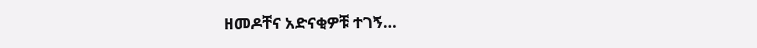ዘመዶቸና አድናቂዎቹ ተገኝ…